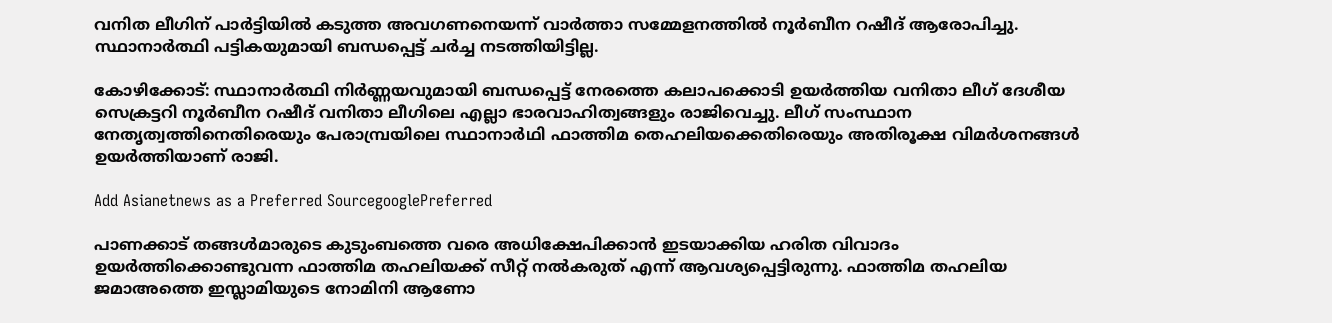വനിത ലീഗിന് പാർട്ടിയിൽ കടുത്ത അവഗണനെയന്ന് വാർത്താ സമ്മേളനത്തിൽ നൂർബീന റഷീദ് ആരോപിച്ചു. സ്ഥാനാർത്ഥി പട്ടികയുമായി ബന്ധപ്പെട്ട് ചർച്ച നടത്തിയിട്ടില്ല.

കോഴിക്കോട്: സ്ഥാനാർത്ഥി നിർണ്ണയവുമായി ബന്ധപ്പെട്ട് നേരത്തെ കലാപക്കൊടി ഉയർത്തിയ വനിതാ ലീഗ് ദേശീയ സെക്രട്ടറി നൂർബീന റഷീദ് വനിതാ ലീഗിലെ എല്ലാ ഭാരവാഹിത്വങ്ങളും രാജിവെച്ചു. ലീഗ് സംസ്ഥാന നേതൃത്വത്തിനെതിരെയും പേരാമ്പ്രയിലെ സ്ഥാനാർഥി ഫാത്തിമ തെഹലിയക്കെതിരെയും അതിരൂക്ഷ വിമർശനങ്ങൾ ഉയർത്തിയാണ് രാജി.

Add Asianetnews as a Preferred SourcegooglePreferred

പാണക്കാട് തങ്ങൾമാരുടെ കുടുംബത്തെ വരെ അധിക്ഷേപിക്കാൻ ഇടയാക്കിയ ഹരിത വിവാദം ഉയർത്തിക്കൊണ്ടുവന്ന ഫാത്തിമ തഹലിയക്ക് സീറ്റ് നൽകരുത് എന്ന് ആവശ്യപ്പെട്ടിരുന്നു. ഫാത്തിമ തഹലിയ ജമാഅത്തെ ഇസ്ലാമിയുടെ നോമിനി ആണോ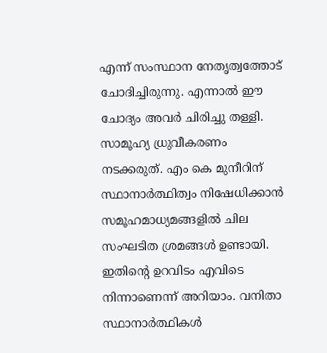എന്ന് സംസ്ഥാന നേതൃത്വത്തോട് ചോദിച്ചിരുന്നു. എന്നാൽ ഈ ചോദ്യം അവർ ചിരിച്ചു തള്ളി. സാമൂഹ്യ ധ്രുവീകരണം നടക്കരുത്. എം കെ മുനീറിന് സ്ഥാനാർത്ഥിത്വം നിഷേധിക്കാൻ സമൂഹമാധ്യമങ്ങളിൽ ചില സംഘടിത ശ്രമങ്ങൾ ഉണ്ടായി. ഇതിന്റെ ഉറവിടം എവിടെ നിന്നാണെന്ന് അറിയാം. വനിതാ സ്ഥാനാർത്ഥികൾ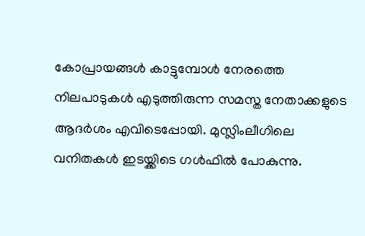കോപ്രായങ്ങൾ കാട്ടുമ്പോൾ നേരത്തെ നിലപാടുകൾ എടുത്തിരുന്ന സമസ്ത നേതാക്കളുടെ ആദർശം എവിടെപ്പോയി. മുസ്ലിംലീഗിലെ വനിതകൾ ഇടയ്ക്കിടെ ഗൾഫിൽ പോകുന്നു.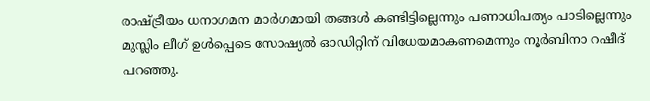രാഷ്ട്രീയം ധനാഗമന മാർഗമായി തങ്ങൾ കണ്ടിട്ടില്ലെന്നും പണാധിപത്യം പാടില്ലെന്നും മുസ്ലിം ലീഗ് ഉൾപ്പെടെ സോഷ്യൽ ഓഡിറ്റിന് വിധേയമാകണമെന്നും നൂർബിനാ റഷീദ് പറഞ്ഞു.